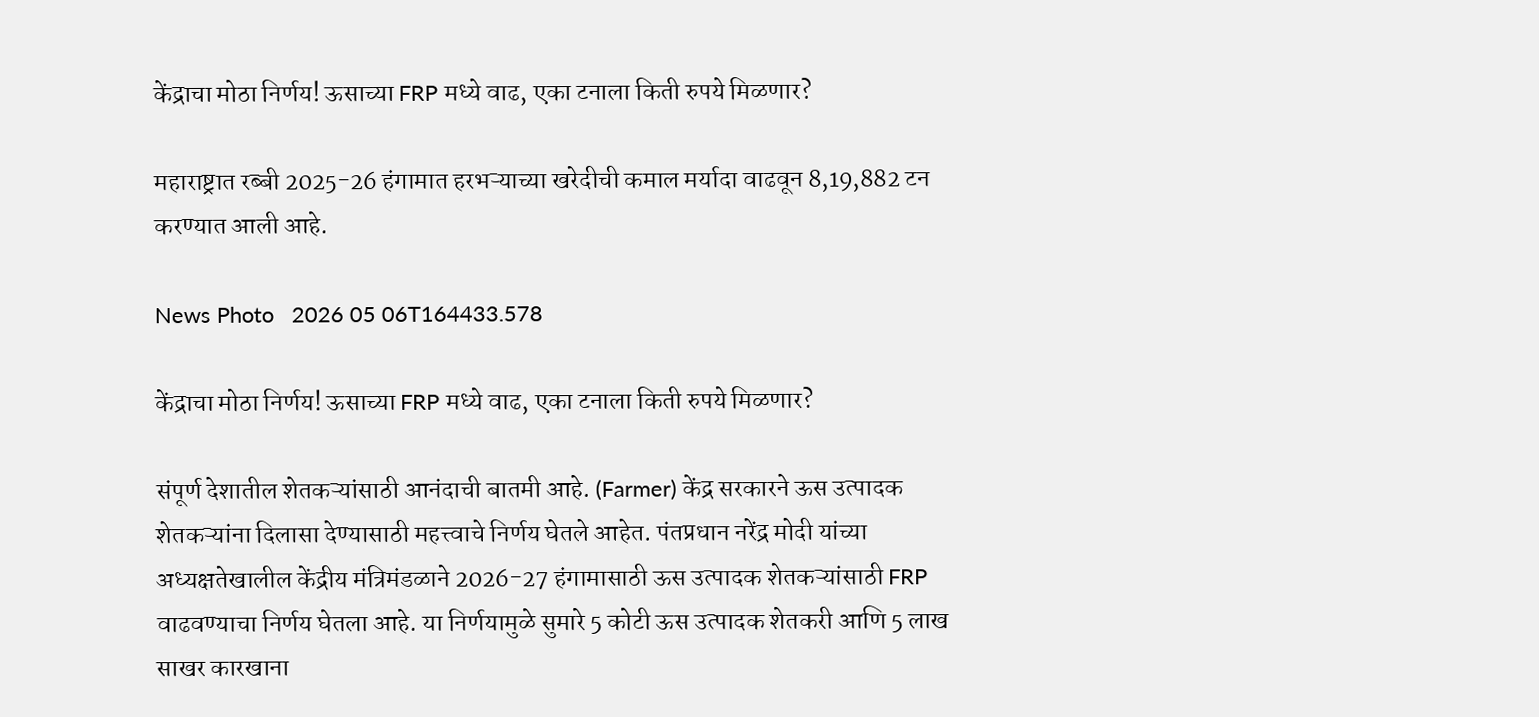केंद्राचा मोठा निर्णय! ऊसाच्या FRP मध्ये वाढ, एका टनाला किती रुपये मिळणार?

महाराष्ट्रात रब्बी 2025-26 हंगामात हरभऱ्याच्या खरेदीची कमाल मर्यादा वाढवून 8,19,882 टन करण्यात आली आहे.

News Photo   2026 05 06T164433.578

केंद्राचा मोठा निर्णय! ऊसाच्या FRP मध्ये वाढ, एका टनाला किती रुपये मिळणार?

संपूर्ण देशातील शेतकऱ्यांसाठी आनंदाची बातमी आहे. (Farmer) केंद्र सरकारने ऊस उत्पादक शेतकऱ्यांना दिलासा देण्यासाठी महत्त्वाचे निर्णय घेतले आहेत. पंतप्रधान नरेंद्र मोदी यांच्या अध्यक्षतेखालील केंद्रीय मंत्रिमंडळाने 2026-27 हंगामासाठी ऊस उत्पादक शेतकऱ्यांसाठी FRP वाढवण्याचा निर्णय घेतला आहे. या निर्णयामुळे सुमारे 5 कोटी ऊस उत्पादक शेतकरी आणि 5 लाख साखर कारखाना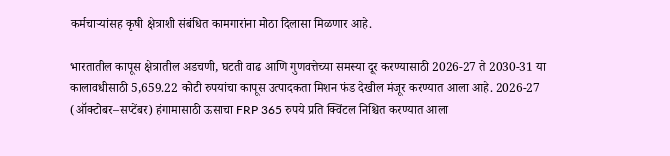कर्मचाऱ्यांसह कृषी क्षेत्राशी संबंधित कामगारांना मोठा दिलासा मिळणार आहे.

भारतातील कापूस क्षेत्रातील अडचणी, घटती वाढ आणि गुणवत्तेच्या समस्या दूर करण्यासाठी 2026-27 ते 2030-31 या कालावधीसाठी 5,659.22 कोटी रुपयांचा कापूस उत्पादकता मिशन फंड देखील मंजूर करण्यात आला आहे. 2026-27 (ऑक्टोबर–सप्टेंबर) हंगामासाठी ऊसाचा FRP 365 रुपये प्रति क्विंटल निश्चित करण्यात आला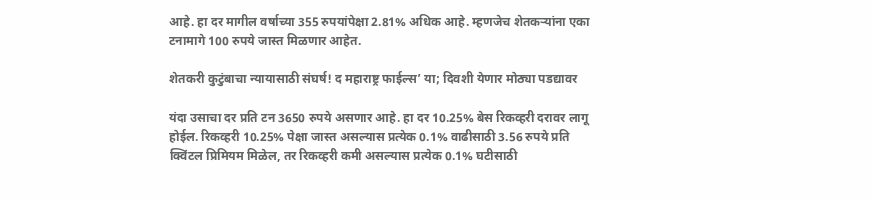आहे. हा दर मागील वर्षाच्या 355 रुपयांपेक्षा 2.81% अधिक आहे. म्हणजेच शेतकऱ्यांना एका टनामागे 100 रुपये जास्त मिळणार आहेत.

शेतकरी कुटुंबाचा न्यायासाठी संघर्ष! द महाराष्ट्र फाईल्स’ या; दिवशी येणार मोठ्या पडद्यावर

यंदा उसाचा दर प्रति टन 3650 रुपये असणार आहे. हा दर 10.25% बेस रिकव्हरी दरावर लागू होईल. रिकव्हरी 10.25% पेक्षा जास्त असल्यास प्रत्येक 0.1% वाढीसाठी 3.56 रुपये प्रति क्विंटल प्रिमियम मिळेल, तर रिकव्हरी कमी असल्यास प्रत्येक 0.1% घटीसाठी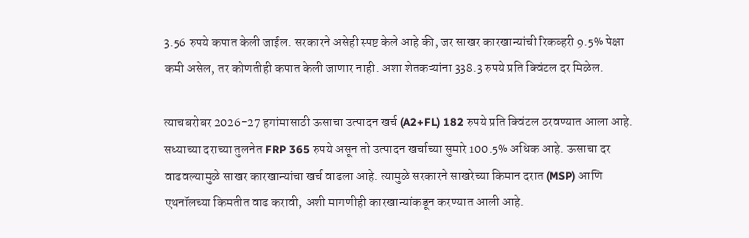3.56 रुपये कपात केली जाईल. सरकारने असेही स्पष्ट केले आहे की, जर साखर कारखान्यांची रिकव्हरी 9.5% पेक्षा कमी असेल, तर कोणतीही कपात केली जाणार नाही. अशा शेतकऱ्यांना 338.3 रुपये प्रति क्विंटल दर मिळेल.

त्याचबरोबर 2026-27 हगांमासाठी ऊसाचा उत्पादन खर्च (A2+FL) 182 रुपये प्रति क्विंटल ठरवण्यात आला आहे. सध्याच्या दराच्या तुलनेत FRP 365 रुपये असून तो उत्पादन खर्चाच्या सुमारे 100.5% अधिक आहे. ऊसाचा दर वाढवल्यामुळे साखर कारखान्यांचा खर्च वाढला आहे. त्यामुळे सरकारने साखरेच्या किमान दरात (MSP) आणि एथनॉलच्या किमतीत वाढ करावी, अशी मागणीही कारखान्यांकडून करण्यात आली आहे.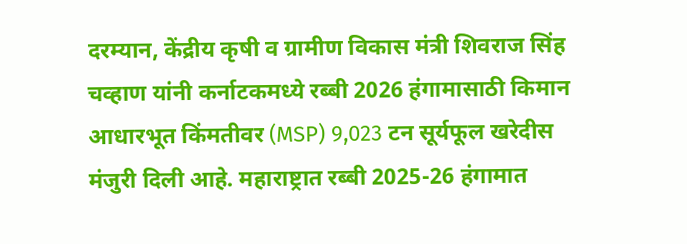दरम्यान, केंद्रीय कृषी व ग्रामीण विकास मंत्री शिवराज सिंह चव्हाण यांनी कर्नाटकमध्ये रब्बी 2026 हंगामासाठी किमान आधारभूत किंमतीवर (MSP) 9,023 टन सूर्यफूल खरेदीस मंजुरी दिली आहे. महाराष्ट्रात रब्बी 2025-26 हंगामात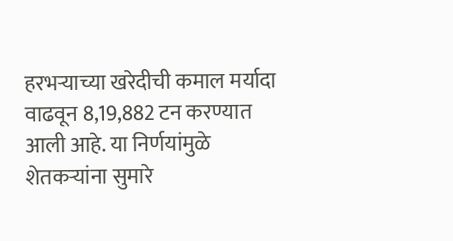हरभऱ्याच्या खरेदीची कमाल मर्यादा वाढवून 8,19,882 टन करण्यात आली आहे. या निर्णयांमुळे शेतकऱ्यांना सुमारे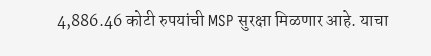4,886.46 कोटी रुपयांची MSP सुरक्षा मिळणार आहे. याचा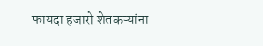फायदा हजारो शेतकऱ्यांना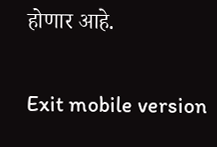होणार आहे.

Exit mobile version